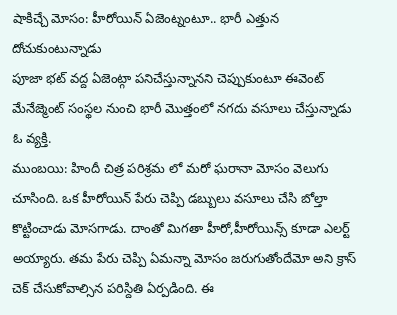షాకిచ్చే మోసం: హీరోయిన్ ఏజెంట్నంటూ.. భారీ ఎత్తున దోచుకుంటున్నాడు
పూజా భట్ వద్ద ఏజెంట్గా పనిచేస్తున్నానని చెప్పుకుంటూ ఈవెంట్ మేనేజ్మెంట్ సంస్థల నుంచి భారీ మొత్తంలో నగదు వసూలు చేస్తున్నాడు ఓ వ్యక్తి.
ముంబయి: హిందీ చిత్ర పరిశ్రమ లో మరో ఘరానా మోసం వెలుగు చూసింది. ఒక హీరోయిన్ పేరు చెప్పి డబ్బులు వసూలు చేసి బోల్తా కొట్టించాడు మోసగాడు. దాంతో మిగతా హీరో,హీరోయిన్స్ కూడా ఎలర్ట్ అయ్యారు. తమ పేరు చెప్పి ఏమన్నా మోసం జరుగుతోందేమో అని క్రాస్ చెక్ చేసుకోవాల్సిన పరిస్దితి ఏర్పడింది. ఈ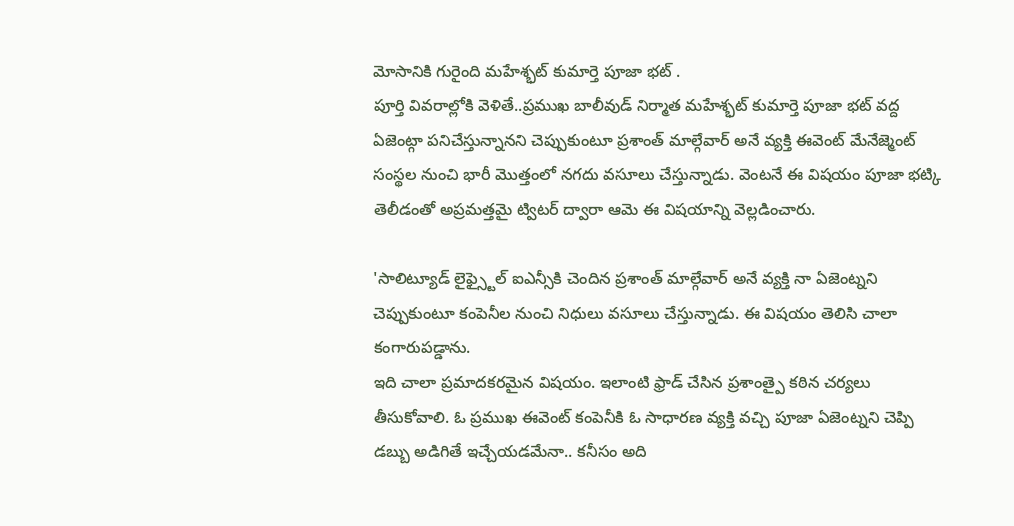మోసానికి గురైంది మహేశ్భట్ కుమార్తె పూజా భట్ .
పూర్తి వివరాల్లోకి వెళితే..ప్రముఖ బాలీవుడ్ నిర్మాత మహేశ్భట్ కుమార్తె పూజా భట్ వద్ద ఏజెంట్గా పనిచేస్తున్నానని చెప్పుకుంటూ ప్రశాంత్ మాల్గేవార్ అనే వ్యక్తి ఈవెంట్ మేనేజ్మెంట్ సంస్థల నుంచి భారీ మొత్తంలో నగదు వసూలు చేస్తున్నాడు. వెంటనే ఈ విషయం పూజా భట్కి తెలీడంతో అప్రమత్తమై ట్విటర్ ద్వారా ఆమె ఈ విషయాన్ని వెల్లడించారు.

'సాలిట్యూడ్ లైఫ్స్టైల్ ఐఎన్సీకి చెందిన ప్రశాంత్ మాల్గేవార్ అనే వ్యక్తి నా ఏజెంట్నని చెప్పుకుంటూ కంపెనీల నుంచి నిధులు వసూలు చేస్తున్నాడు. ఈ విషయం తెలిసి చాలా కంగారుపడ్డాను.
ఇది చాలా ప్రమాదకరమైన విషయం. ఇలాంటి ఫ్రాడ్ చేసిన ప్రశాంత్పై కఠిన చర్యలు తీసుకోవాలి. ఓ ప్రముఖ ఈవెంట్ కంపెనీకి ఓ సాధారణ వ్యక్తి వచ్చి పూజా ఏజెంట్నని చెప్పి డబ్బు అడిగితే ఇచ్చేయడమేనా.. కనీసం అది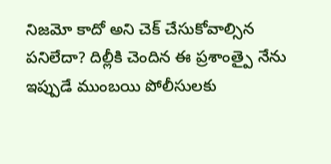నిజమో కాదో అని చెక్ చేసుకోవాల్సిన పనిలేదా? దిల్లీకి చెందిన ఈ ప్రశాంత్పై నేను ఇప్పుడే ముంబయి పోలీసులకు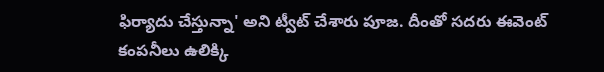ఫిర్యాదు చేస్తున్నా' అని ట్వీట్ చేశారు పూజ. దీంతో సదరు ఈవెంట్ కంపనీలు ఉలిక్కి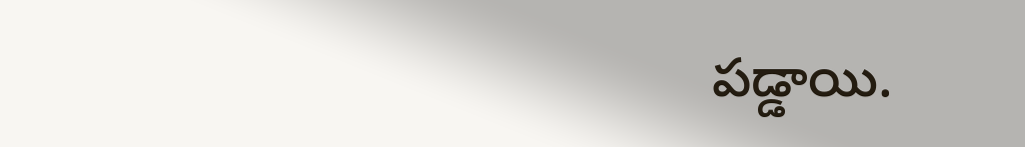పడ్డాయి.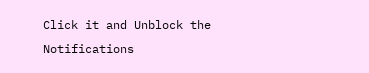Click it and Unblock the Notifications